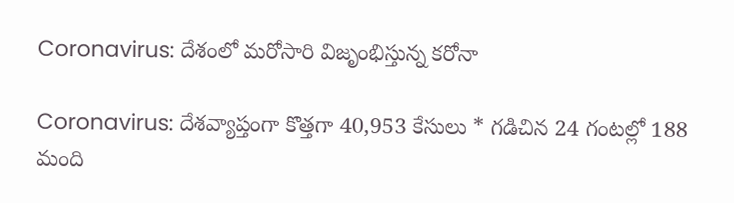Coronavirus: దేశంలో మరోసారి విజృంభిస్తున్న కరోనా

Coronavirus: దేశవ్యాప్తంగా కొత్తగా 40,953 కేసులు * గడిచిన 24 గంటల్లో 188 మంది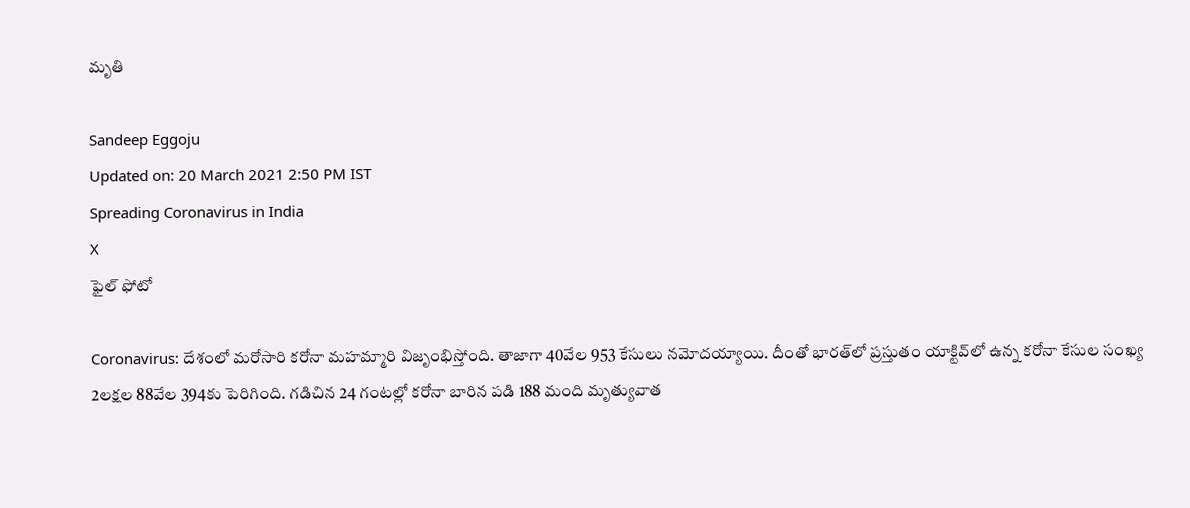మృతి

Sandeep Eggoju
Updated on: 20 March 2021 2:50 PM IST
Spreading Coronavirus in India
X
ఫైల్ ఫోటో

Coronavirus: దేశంలో మరోసారి కరోనా మహమ్మారి విజృంభిస్తోంది. తాజాగా 40వేల 953 కేసులు నమోదయ్యాయి. దీంతో భారత్‌లో ప్రస్తుతం యాక్టివ్‌లో ఉన్న కరోనా కేసుల సంఖ్య 2లక్షల 88వేల 394కు పెరిగింది. గడిచిన 24 గంటల్లో కరోనా బారిన పడి 188 మంది మృత్యువాత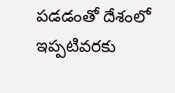పడడంతో దేశంలో ఇప్పటివరకు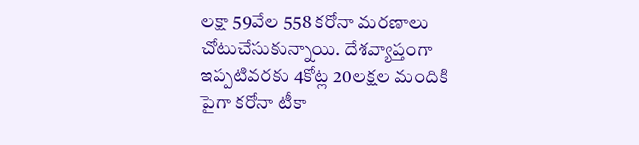లక్షా 59వేల 558 కరోనా మరణాలు చోటుచేసుకున్నాయి. దేశవ్యాప్తంగా ఇప్పటివరకు 4కోట్ల 20లక్షల మందికి పైగా కరోనా టీకా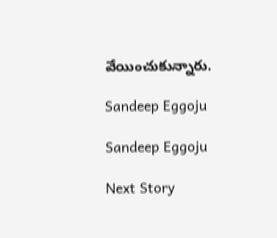వేయించుకున్నారు.

Sandeep Eggoju

Sandeep Eggoju

Next Story